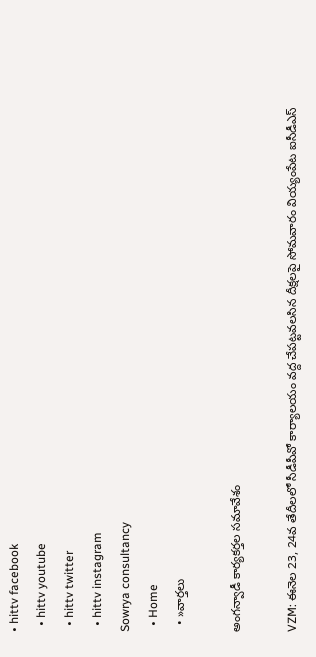• hittv facebook
  • hittv youtube
  • hittv twitter
  • hittv instagram
Sowrya consultancy
  • Home
  • »వార్తలు

అంగన్వాడీ కార్యకర్తల సమావేశం

VZM: ఈనెల 23, 24వ తేదీలలో సీడీపీవో కార్యాలయం వద్ద చేపట్టవలసిన దీక్షలపై సోమవారం వియ్యంపేట ఐసీడీఎస్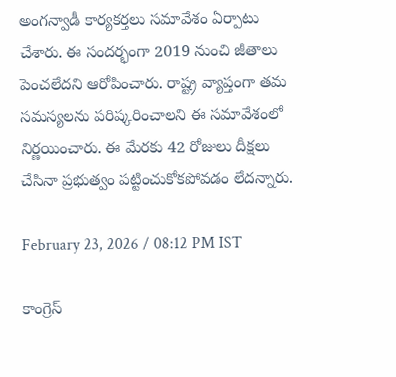అంగన్వాడీ కార్యకర్తలు సమావేశం ఏర్పాటు చేశారు. ఈ సందర్భంగా 2019 నుంచి జీతాలు పెంచలేదని ఆరోపించారు. రాష్ట్ర వ్యాప్తంగా తమ సమస్యలను పరిష్కరించాలని ఈ సమావేశంలో నిర్ణయించారు. ఈ మేరకు 42 రోజులు దీక్షలు చేసినా ప్రభుత్వం పట్టించుకోకపోవడం లేదన్నారు.

February 23, 2026 / 08:12 PM IST

కాంగ్రెస్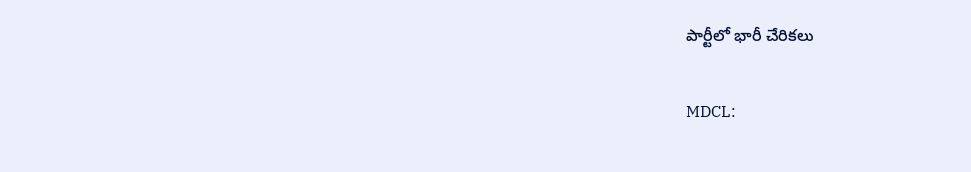పార్టీలో భారీ చేరికలు

MDCL: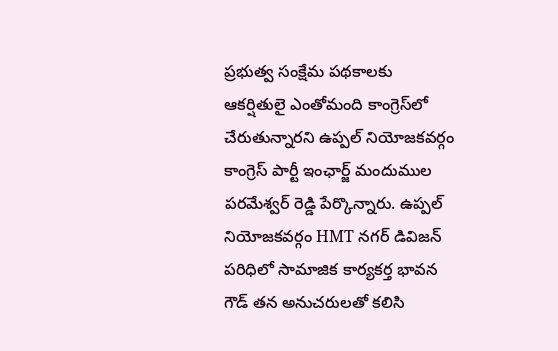ప్రభుత్వ సంక్షేమ పథకాలకు ఆకర్షితులై ఎంతోమంది కాంగ్రెస్‌లో చేరుతున్నారని ఉప్పల్ నియోజకవర్గం కాంగ్రెస్ పార్టీ ఇంఛార్జ్ మందుముల పరమేశ్వర్ రెడ్డి పేర్కొన్నారు. ఉప్పల్ నియోజకవర్గం HMT నగర్ డివిజన్ పరిధిలో సామాజిక కార్యకర్త భావన గౌడ్ తన అనుచరులతో కలిసి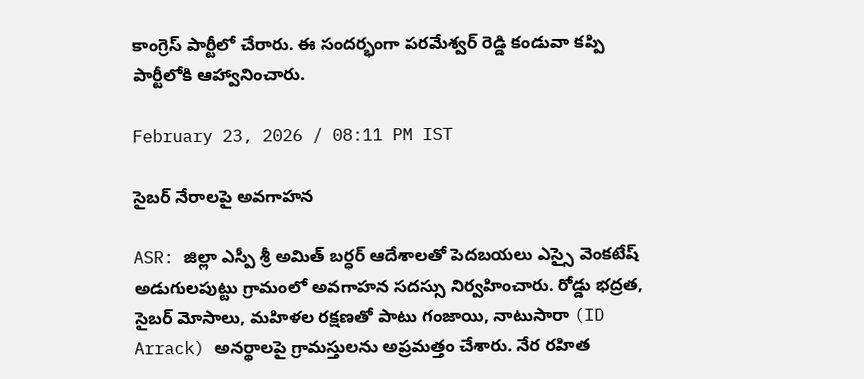కాంగ్రెస్ పార్టీలో చేరారు. ఈ సందర్భంగా పరమేశ్వర్ రెడ్డి కండువా కప్పి పార్టీలోకి ఆహ్వానించారు.

February 23, 2026 / 08:11 PM IST

సైబర్ నేరాలపై అవగాహన

ASR: జిల్లా ఎస్పీ శ్రీ అమిత్ బర్ధర్ ఆదేశాలతో పెదబయలు ఎస్సై వెంకటేష్ అడుగులపుట్టు గ్రామంలో అవగాహన సదస్సు నిర్వహించారు. రోడ్డు భద్రత, సైబర్ మోసాలు, మహిళల రక్షణతో పాటు గంజాయి, నాటుసారా (ID Arrack) అనర్థాలపై గ్రామస్తులను అప్రమత్తం చేశారు. నేర రహిత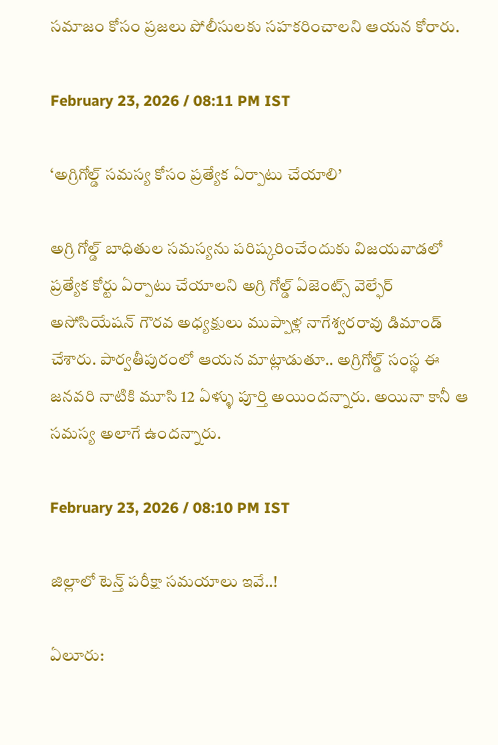సమాజం కోసం ప్రజలు పోలీసులకు సహకరించాలని ఆయన కోరారు.

February 23, 2026 / 08:11 PM IST

‘అగ్రిగోల్డ్ సమస్య కోసం ప్రత్యేక ఏర్పాటు చేయాలి’

అగ్రి గోల్డ్ బాధితుల సమస్యను పరిష్కరించేందుకు విజయవాడలో ప్రత్యేక కోర్టు ఏర్పాటు చేయాలని అగ్రి గోల్డ్ ఏజెంట్స్ వెల్ఫేర్ అసోసియేషన్ గౌరవ అధ్యక్షులు ముప్పాళ్ల నాగేశ్వరరావు డిమాండ్ చేశారు. పార్వతీపురంలో ఆయన మాట్లాడుతూ.. అగ్రిగోల్డ్ సంస్థ ఈ జనవరి నాటికి మూసి 12 ఏళ్ళు పూర్తి అయిందన్నారు. అయినా కానీ ఆ సమస్య అలాగే ఉందన్నారు.

February 23, 2026 / 08:10 PM IST

జిల్లాలో టెన్త్ పరీక్షా సమయాలు ఇవే..!

ఏలూరు: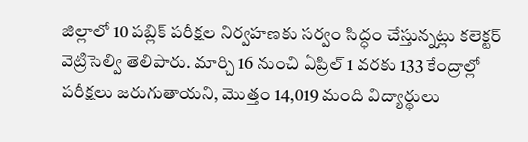జిల్లాలో 10 పబ్లిక్ పరీక్షల నిర్వహణకు సర్వం సిద్ధం చేస్తున్నట్లు కలెక్టర్ వెట్రిసెల్వి తెలిపారు. మార్చి 16 నుంచి ఏప్రిల్ 1 వరకు 133 కేంద్రాల్లో పరీక్షలు జరుగుతాయని, మొత్తం 14,019 మంది విద్యార్థులు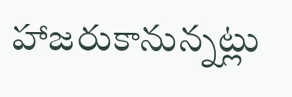హాజరుకానున్నట్లు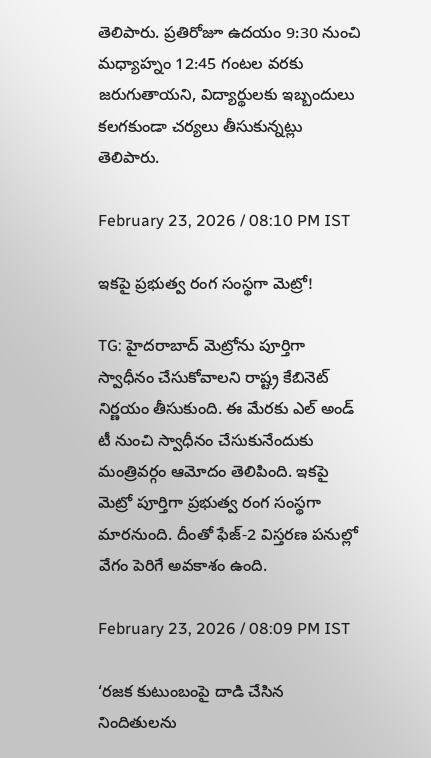తెలిపారు. ప్రతిరోజూ ఉదయం 9:30 నుంచి మధ్యాహ్నం 12:45 గంటల వరకు జరుగుతాయని, విద్యార్థులకు ఇబ్బందులు కలగకుండా చర్యలు తీసుకున్నట్లు తెలిపారు.

February 23, 2026 / 08:10 PM IST

ఇకపై ప్రభుత్వ రంగ సంస్థగా మెట్రో!

TG: హైదరాబాద్ మెట్రోను పూర్తిగా స్వాధీనం చేసుకోవాలని రాష్ట్ర కేబినెట్ నిర్ణయం తీసుకుంది. ఈ మేరకు ఎల్ అండ్ టీ నుంచి స్వాధీనం చేసుకునేందుకు మంత్రివర్గం ఆమోదం తెలిపింది. ఇకపై మెట్రో పూర్తిగా ప్రభుత్వ రంగ సంస్థగా మారనుంది. దీంతో ఫేజ్-2 విస్తరణ పనుల్లో వేగం పెరిగే అవకాశం ఉంది.

February 23, 2026 / 08:09 PM IST

‘రజక కుటుంబంపై దాడి చేసిన నిందితులను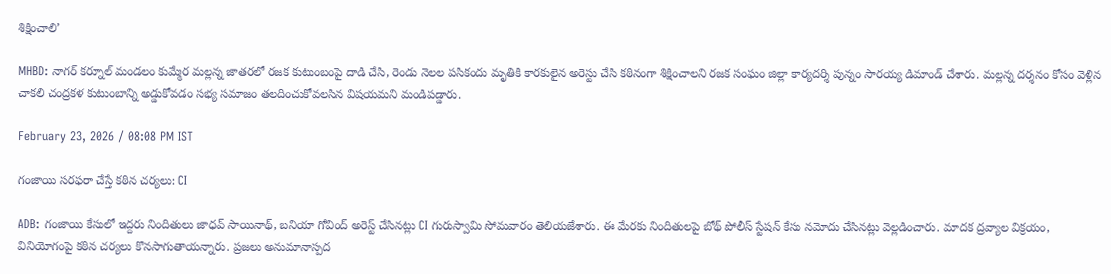శిక్షించాలి’

MHBD: నాగర్ కర్నూల్ మండలం కుమ్మేర మల్లన్న జాతరలో రజక కుటుంబంపై దాడి చేసి, రెండు నెలల పసికందు మృతికి కారకులైన అరెస్టు చేసి కఠినంగా శిక్షించాలని రజక సంఘం జిల్లా కార్యదర్శి పున్నం సారయ్య డిమాండ్ చేశారు. మల్లన్న దర్శనం కోసం వెళ్లిన చాకలి చంద్రకళ కుటుంబాన్ని అడ్డుకోవడం సభ్య సమాజం తలదించుకోవలసిన విషయమని మండిపడ్డారు.

February 23, 2026 / 08:08 PM IST

గంజాయి సరఫరా చేస్తే కఠిన చర్యలు: CI

ADB: గంజాయి కేసులో ఇద్దరు నిందితులు జాధవ్ సాయినాథ్, బనియా గోవింద్ అరెస్ట్ చేసినట్లు CI గురుస్వామి సోమవారం తెలియజేశారు. ఈ మేరకు నిందితులపై బోథ్ పోలీస్ స్టేషన్ కేసు నమోదు చేసినట్లు వెల్లడించారు. మాదక ద్రవ్యాల విక్రయం, వినియోగంపై కఠిన చర్యలు కొనసాగుతాయన్నారు. ప్రజలు అనుమానాస్పద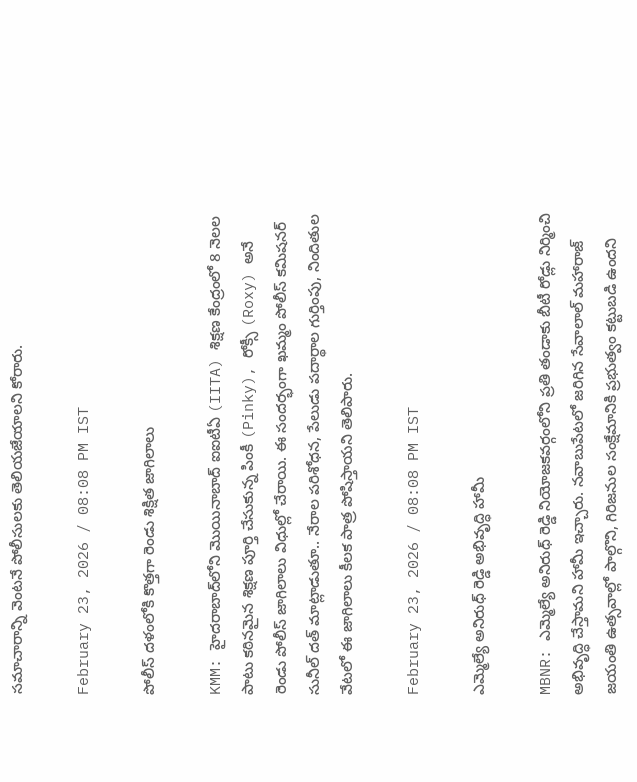సమాచారాన్ని వెంటనే పోలీసులకు తెలియజేయాలని కోరారు.

February 23, 2026 / 08:08 PM IST

పోలీస్ దళంలోకి కొత్తగా రెండు శిక్షిత జాగిలాలు

KMM: హైదరాబాద్‌లోని మొయినాబాద్‌ ఐఐటీఏ (IITA) శిక్షణ కేంద్రంలో 8 నెలల పాటు కఠినమైన శిక్షణ పూర్తి చేసుకున్న పింకీ (Pinky), రోక్సీ (Roxy) అనే రెండు పోలీస్ జాగిలాలు విధుల్లో చేరాయి. ఈ సందర్భంగా ఖమ్మం పోలీస్ కమిషనర్ సునీల్ దత్ మాట్లాడుతూ.. నేరాల పరిశోధన, పేలుడు పదార్థాల గుర్తింపు, నిందితుల వేటలో ఈ జాగిలాలు కీలక పాత్ర పోషిస్తాయని తెలిపారు.

February 23, 2026 / 08:08 PM IST

ఎమ్మెల్యే అనిరుధ్ రెడ్డి అభివృద్ధి హామీ

MBNR: ఎమ్మెల్యే అనిరుధ్ రెడ్డి నియోజకవర్గంలోని ప్రతి తండాకు బీటీ రోడ్లు నిర్మించి అభివృద్ధి చేస్తామని హామీ ఇచ్చారు. నవాబుపేటలో జరిగిన సేవాలాల్ మహారాజ్ జయంతి ఉత్సవాల్లో పాల్గొని, గిరిజనుల సంక్షేమానికి ప్రభుత్వం కట్టుబడి ఉందని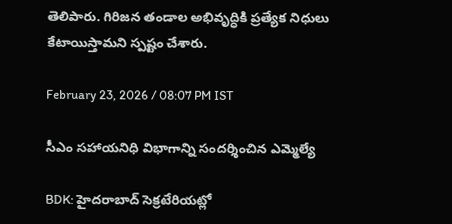తెలిపారు. గిరిజన తండాల అభివృద్ధికి ప్రత్యేక నిధులు కేటాయిస్తామని స్పష్టం చేశారు.

February 23, 2026 / 08:07 PM IST

సీఎం సహాయనిధి విభాగాన్ని సందర్శించిన ఎమ్మెల్యే

BDK: హైదరాబాద్ సెక్రటేరియట్లో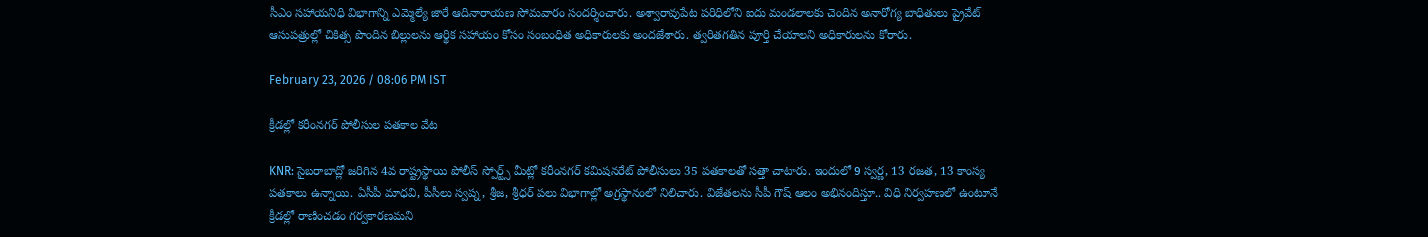సీఎం సహాయనిధి విభాగాన్ని ఎమ్మెల్యే జారే ఆదినారాయణ సోమవారం సందర్శించారు. అశ్వారావుపేట పరిధిలోని ఐదు మండలాలకు చెందిన అనారోగ్య బాధితులు ప్రైవేట్ ఆసుపత్రుల్లో చికిత్స పొందిన బిల్లులను ఆర్థిక సహాయం కోసం సంబంధిత అధికారులకు అందజేశారు. త్వరితగతిన పూర్తి చేయాలని అధికారులను కోరారు.

February 23, 2026 / 08:06 PM IST

క్రీడల్లో కరీంనగర్ పోలీసుల పతకాల వేట

KNR: సైబరాబాద్లో జరిగిన 4వ రాష్ట్రస్థాయి పోలీస్ స్పోర్ట్స్ మీట్లో కరీంనగర్ కమిషనరేట్ పోలీసులు 35 పతకాలతో సత్తా చాటారు. ఇందులో 9 స్వర్ణ, 13 రజత, 13 కాంస్య పతకాలు ఉన్నాయి. ఏసీపీ మాధవి, పీసీలు స్వప్న, శ్రీజ, శ్రీధర్ పలు విభాగాల్లో అగ్రస్థానంలో నిలిచారు. విజేతలను సీపీ గౌష్ ఆలం అభినందిస్తూ.. విధి నిర్వహణలో ఉంటూనే క్రీడల్లో రాణించడం గర్వకారణమని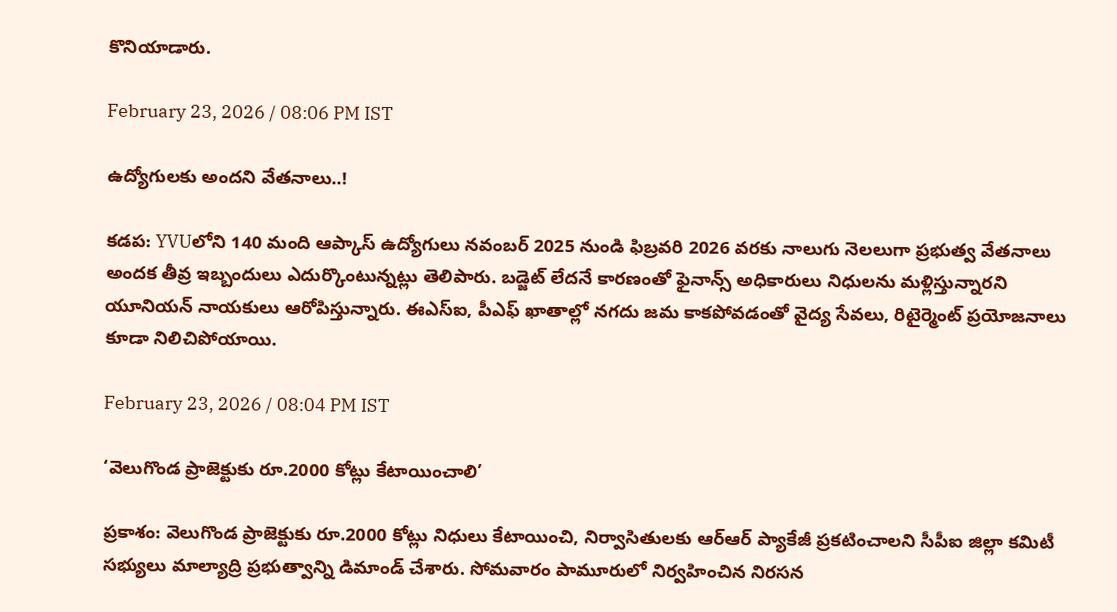కొనియాడారు.

February 23, 2026 / 08:06 PM IST

ఉద్యోగులకు అందని వేతనాలు..!

కడప: YVUలోని 140 మంది ఆప్కాస్ ఉద్యోగులు నవంబర్ 2025 నుండి ఫిబ్రవరి 2026 వరకు నాలుగు నెలలుగా ప్రభుత్వ వేతనాలు అందక తీవ్ర ఇబ్బందులు ఎదుర్కొంటున్నట్లు తెలిపారు. బడ్జెట్ లేదనే కారణంతో ఫైనాన్స్ అధికారులు నిధులను మళ్లిస్తున్నారని యూనియన్ నాయకులు ఆరోపిస్తున్నారు. ఈఎస్ఐ, పీఎఫ్ ఖాతాల్లో నగదు జమ కాకపోవడంతో వైద్య సేవలు, రిటైర్మెంట్ ప్రయోజనాలు కూడా నిలిచిపోయాయి.

February 23, 2026 / 08:04 PM IST

‘వెలుగొండ ప్రాజెక్టుకు రూ.2000 కోట్లు కేటాయించాలి’

ప్రకాశం: వెలుగొండ ప్రాజెక్టుకు రూ.2000 కోట్లు నిధులు కేటాయించి, నిర్వాసితులకు ఆర్‌ఆర్ ప్యాకేజీ ప్రకటించాలని సీపీఐ జిల్లా కమిటీ సభ్యులు మాల్యాద్రి ప్రభుత్వాన్ని డిమాండ్ చేశారు. సోమవారం పామూరులో నిర్వహించిన నిరసన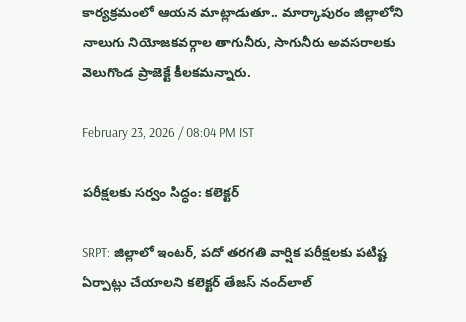కార్యక్రమంలో ఆయన మాట్లాడుతూ.. మార్కాపురం జిల్లాలోని నాలుగు నియోజకవర్గాల తాగునీరు, సాగునీరు అవసరాలకు వెలుగొండ ప్రాజెక్టే కీలకమన్నారు.

February 23, 2026 / 08:04 PM IST

పరీక్షలకు సర్వం సిద్ధం: కలెక్టర్

SRPT: జిల్లాలో ఇంటర్, పదో తరగతి వార్షిక పరీక్షలకు పటిష్ట ఏర్పాట్లు చేయాలని కలెక్టర్ తేజస్ నంద్‌లాల్‌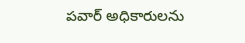పవార్‌ అధికారులను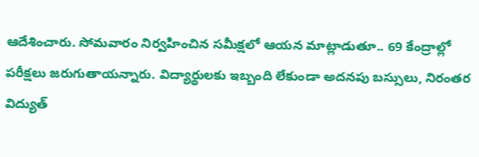ఆదేశించారు. సోమవారం నిర్వహించిన సమీక్షలో ఆయన మాట్లాడుతూ.. 69 కేంద్రాల్లో పరీక్షలు జరుగుతాయన్నారు. విద్యార్థులకు ఇబ్బంది లేకుండా అదనపు బస్సులు, నిరంతర విద్యుత్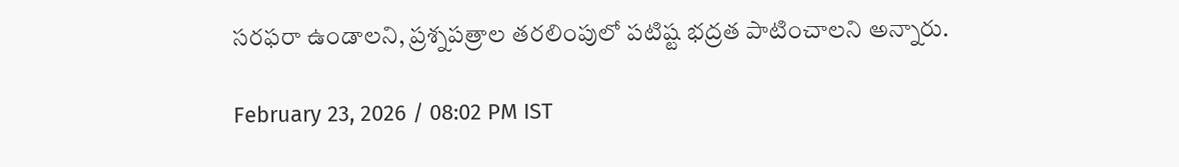సరఫరా ఉండాలని, ప్రశ్నపత్రాల తరలింపులో పటిష్ట భద్రత పాటించాలని అన్నారు.

February 23, 2026 / 08:02 PM IST